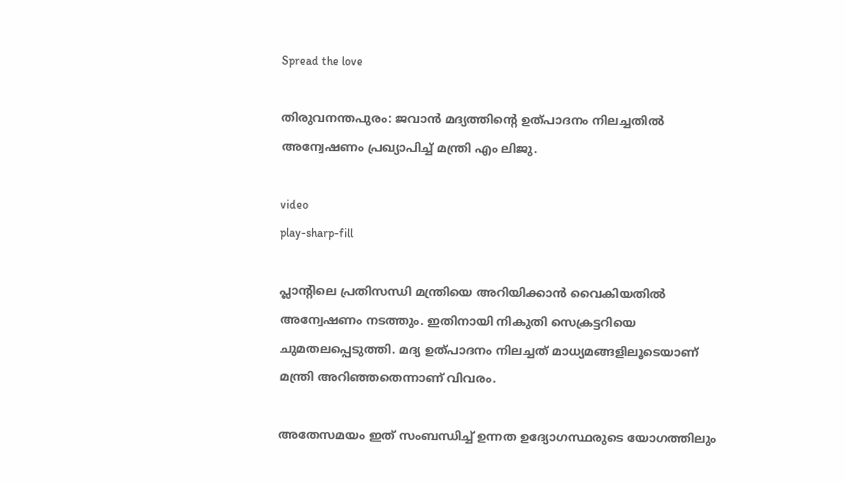Spread the love

തിരുവനന്തപുരം: ജവാന്‍ മദ്യത്തിന്റെ ഉത്പാദനം നിലച്ചതില്‍ അന്വേഷണം പ്രഖ്യാപിച്ച് മന്ത്രി എം ലിജു.

video
play-sharp-fill

പ്ലാന്റിലെ പ്രതിസന്ധി മന്ത്രിയെ അറിയിക്കാന്‍ വൈകിയതില്‍ അന്വേഷണം നടത്തും. ഇതിനായി നികുതി സെക്രട്ടറിയെ ചുമതലപ്പെടുത്തി. മദ്യ ഉത്പാദനം നിലച്ചത് മാധ്യമങ്ങളിലൂടെയാണ് മന്ത്രി അറിഞ്ഞതെന്നാണ് വിവരം.

അതേസമയം ഇത് സംബന്ധിച്ച് ഉന്നത ഉദ്യോഗസ്ഥരുടെ യോഗത്തിലും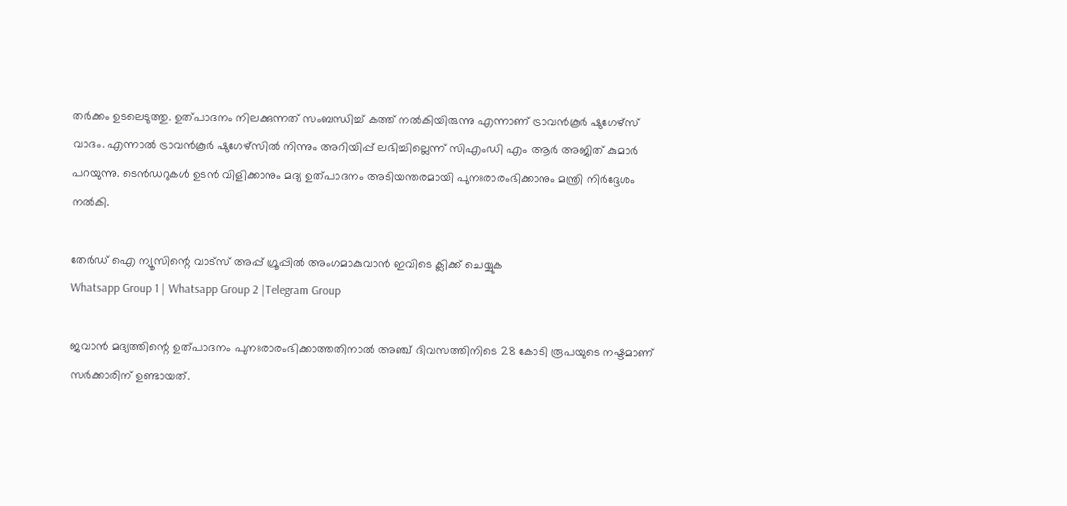തര്‍ക്കം ഉടലെടുത്തു. ഉത്പാദനം നിലക്കുന്നത് സംബന്ധിച്ച് കത്ത് നല്‍കിയിരുന്നു എന്നാണ് ട്രാവന്‍കൂര്‍ ഷുഗേഴ്സ് വാദം. എന്നാല്‍ ട്രാവന്‍കൂര്‍ ഷുഗേഴ്‌സില്‍ നിന്നും അറിയിപ്പ് ലഭിച്ചില്ലെന്ന് സിഎംഡി എം ആര്‍ അജിത് കുമാര്‍ പറയുന്നു. ടെന്‍ഡറുകള്‍ ഉടന്‍ വിളിക്കാനും മദ്യ ഉത്പാദനം അടിയന്തരമായി പുനഃരാരംഭിക്കാനും മന്ത്രി നിര്‍ദ്ദേശം നല്‍കി.

തേർഡ് ഐ ന്യൂസിന്റെ വാട്സ് അപ്പ് ഗ്രൂപ്പിൽ അംഗമാകുവാൻ ഇവിടെ ക്ലിക്ക് ചെയ്യുക
Whatsapp Group 1 | Whatsapp Group 2 |Telegram Group

ജവാന്‍ മദ്യത്തിന്റെ ഉത്പാദനം പുനഃരാരംഭിക്കാത്തതിനാല്‍ അഞ്ച് ദിവസത്തിനിടെ 28 കോടി രൂപയുടെ നഷ്ടമാണ് സര്‍ക്കാരിന് ഉണ്ടായത്.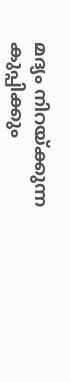മദ്യം നിറയ്ക്കുന്ന കുപ്പിക്കും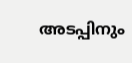അടപ്പിനും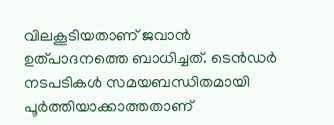വിലകൂടിയതാണ് ജവാന്‍ ഉത്പാദനത്തെ ബാധിച്ചത്. ടെന്‍ഡര്‍ നടപടികള്‍ സമയബന്ധിതമായി പൂര്‍ത്തിയാക്കാത്തതാണ്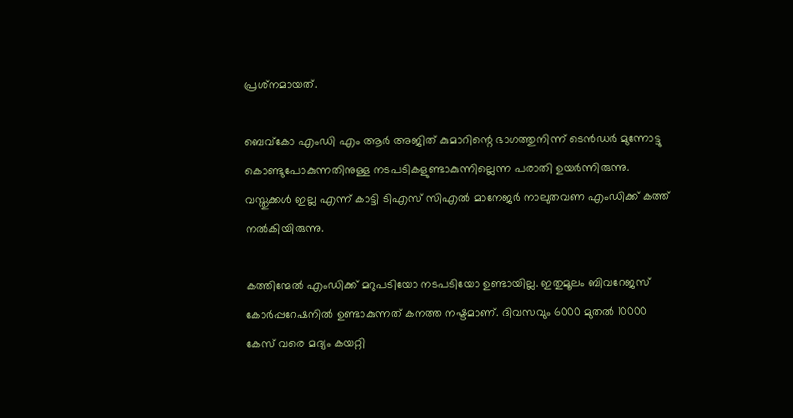പ്രശ്‌നമായത്.

ബെവ്‌കോ എംഡി എം ആര്‍ അജിത് കുമാറിന്റെ ഭാഗത്തുനിന്ന് ടെന്‍ഡര്‍ മുന്നോട്ടു കൊണ്ടുപോകുന്നതിനുള്ള നടപടികളുണ്ടാകുന്നില്ലെന്ന പരാതി ഉയര്‍ന്നിരുന്നു. വസ്തുക്കള്‍ ഇല്ല എന്ന് കാട്ടി ടിഎസ് സിഎല്‍ മാനേജര്‍ നാലുതവണ എംഡിക്ക് കത്ത് നല്‍കിയിരുന്നു.

കത്തിന്മേല്‍ എംഡിക്ക് മറുപടിയോ നടപടിയോ ഉണ്ടായില്ല. ഇതുമൂലം ബിവറേജസ് കോര്‍പ്പറേഷനില്‍ ഉണ്ടാകുന്നത് കനത്ത നഷ്ടമാണ്. ദിവസവും 6000 മുതല്‍ 10000 കേസ് വരെ മദ്യം കയറ്റി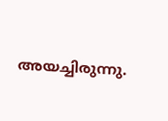അയച്ചിരുന്നു.